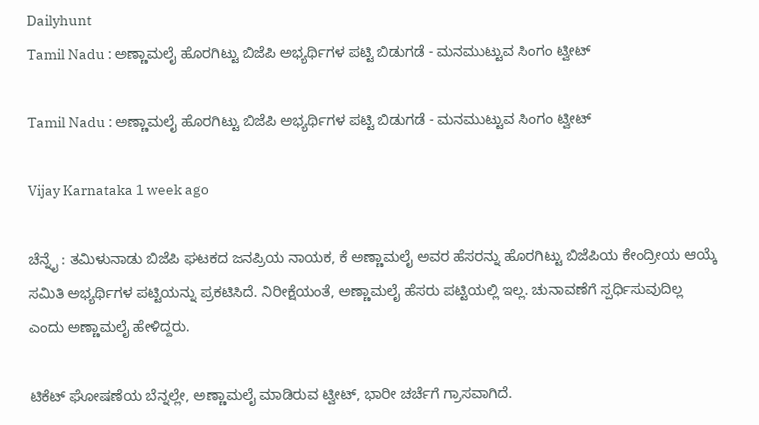Dailyhunt
Tamil Nadu : ಅಣ್ಣಾಮಲೈ ಹೊರಗಿಟ್ಟು ಬಿಜೆಪಿ ಅಭ್ಯರ್ಥಿಗಳ ಪಟ್ಟಿ ಬಿಡುಗಡೆ - ಮನಮುಟ್ಟುವ ಸಿಂಗಂ ಟ್ವೀಟ್

Tamil Nadu : ಅಣ್ಣಾಮಲೈ ಹೊರಗಿಟ್ಟು ಬಿಜೆಪಿ ಅಭ್ಯರ್ಥಿಗಳ ಪಟ್ಟಿ ಬಿಡುಗಡೆ - ಮನಮುಟ್ಟುವ ಸಿಂಗಂ ಟ್ವೀಟ್

Vijay Karnataka 1 week ago

ಚೆನ್ನೈ : ತಮಿಳುನಾಡು ಬಿಜೆಪಿ ಘಟಕದ ಜನಪ್ರಿಯ ನಾಯಕ, ಕೆ ಅಣ್ಣಾಮಲೈ ಅವರ ಹೆಸರನ್ನು ಹೊರಗಿಟ್ಟು ಬಿಜೆಪಿಯ ಕೇಂದ್ರೀಯ ಆಯ್ಕೆ ಸಮಿತಿ ಅಭ್ಯರ್ಥಿಗಳ ಪಟ್ಟಿಯನ್ನು ಪ್ರಕಟಿಸಿದೆ. ನಿರೀಕ್ಷೆಯಂತೆ, ಅಣ್ಣಾಮಲೈ ಹೆಸರು ಪಟ್ಟಿಯಲ್ಲಿ ಇಲ್ಲ. ಚುನಾವಣೆಗೆ ಸ್ಪರ್ಧಿಸುವುದಿಲ್ಲ ಎಂದು ಅಣ್ಣಾಮಲೈ ಹೇಳಿದ್ದರು.

ಟಿಕೆಟ್ ಘೋಷಣೆಯ ಬೆನ್ನಲ್ಲೇ, ಅಣ್ಣಾಮಲೈ ಮಾಡಿರುವ ಟ್ವೀಟ್, ಭಾರೀ ಚರ್ಚೆಗೆ ಗ್ರಾಸವಾಗಿದೆ.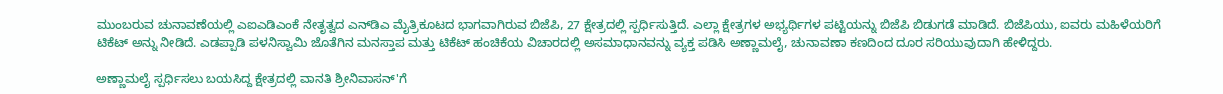ಮುಂಬರುವ ಚುನಾವಣೆಯಲ್ಲಿ ಎಐಎಡಿಎಂಕೆ ನೇತೃತ್ವದ ಎನ್‌ಡಿಎ ಮೈತ್ರಿಕೂಟದ ಭಾಗವಾಗಿರುವ ಬಿಜೆಪಿ, 27 ಕ್ಷೇತ್ರದಲ್ಲಿ ಸ್ಪರ್ಧಿಸುತ್ತಿದೆ. ಎಲ್ಲಾ ಕ್ಷೇತ್ರಗಳ ಅಭ್ಯರ್ಥಿಗಳ ಪಟ್ಟಿಯನ್ನು ಬಿಜೆಪಿ ಬಿಡುಗಡೆ ಮಾಡಿದೆ. ಬಿಜೆಪಿಯು, ಐವರು ಮಹಿಳೆಯರಿಗೆ ಟಿಕೆಟ್ ಅನ್ನು ನೀಡಿದೆ. ಎಡಪ್ಪಾಡಿ ಪಳನಿಸ್ವಾಮಿ ಜೊತೆಗಿನ ಮನಸ್ತಾಪ ಮತ್ತು ಟಿಕೆಟ್ ಹಂಚಿಕೆಯ ವಿಚಾರದಲ್ಲಿ ಅಸಮಾಧಾನವನ್ನು ವ್ಯಕ್ತ ಪಡಿಸಿ ಅಣ್ಣಾಮಲೈ, ಚುನಾವಣಾ ಕಣದಿಂದ ದೂರ ಸರಿಯುವುದಾಗಿ ಹೇಳಿದ್ದರು.

ಅಣ್ಣಾಮಲೈ ಸ್ಪರ್ಧಿಸಲು ಬಯಸಿದ್ದ ಕ್ಷೇತ್ರದಲ್ಲಿ ವಾನತಿ ಶ್ರೀನಿವಾಸನ್'ಗೆ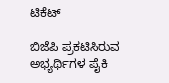ಟಿಕೆಟ್

ಬಿಜೆಪಿ ಪ್ರಕಟಿಸಿರುವ ಅಭ್ಯರ್ಥಿಗಳ ಪೈಕಿ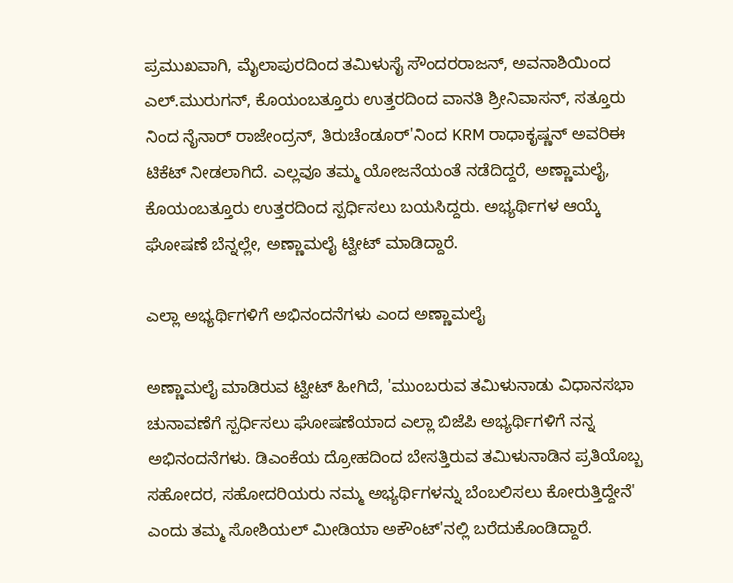ಪ್ರಮುಖವಾಗಿ, ಮೈಲಾಪುರದಿಂದ ತಮಿಳುಸೈ ಸೌಂದರರಾಜನ್, ಅವನಾಶಿಯಿಂದ ಎಲ್.ಮುರುಗನ್, ಕೊಯಂಬತ್ತೂರು ಉತ್ತರದಿಂದ ವಾನತಿ ಶ್ರೀನಿವಾಸನ್, ಸತ್ತೂರು ನಿಂದ ನೈನಾರ್ ರಾಜೇಂದ್ರನ್, ತಿರುಚೆಂಡೂರ್'ನಿಂದ KRM ರಾಧಾಕೃಷ್ಣನ್ ಅವರಿಈ ಟಿಕೆಟ್ ನೀಡಲಾಗಿದೆ. ಎಲ್ಲವೂ ತಮ್ಮ ಯೋಜನೆಯಂತೆ ನಡೆದಿದ್ದರೆ, ಅಣ್ಣಾಮಲೈ, ಕೊಯಂಬತ್ತೂರು ಉತ್ತರದಿಂದ ಸ್ಪರ್ಧಿಸಲು ಬಯಸಿದ್ದರು. ಅಭ್ಯರ್ಥಿಗಳ ಆಯ್ಕೆ ಘೋಷಣೆ ಬೆನ್ನಲ್ಲೇ, ಅಣ್ಣಾಮಲೈ ಟ್ವೀಟ್ ಮಾಡಿದ್ದಾರೆ.

ಎಲ್ಲಾ ಅಭ್ಯರ್ಥಿಗಳಿಗೆ ಅಭಿನಂದನೆಗಳು ಎಂದ ಅಣ್ಣಾಮಲೈ

ಅಣ್ಣಾಮಲೈ ಮಾಡಿರುವ ಟ್ವೀಟ್ ಹೀಗಿದೆ, 'ಮುಂಬರುವ ತಮಿಳುನಾಡು ವಿಧಾನಸಭಾ ಚುನಾವಣೆಗೆ ಸ್ಪರ್ಧಿಸಲು ಘೋಷಣೆಯಾದ ಎಲ್ಲಾ ಬಿಜೆಪಿ ಅಭ್ಯರ್ಥಿಗಳಿಗೆ ನನ್ನ ಅಭಿನಂದನೆಗಳು. ಡಿಎಂಕೆಯ ದ್ರೋಹದಿಂದ ಬೇಸತ್ತಿರುವ ತಮಿಳುನಾಡಿನ ಪ್ರತಿಯೊಬ್ಬ ಸಹೋದರ, ಸಹೋದರಿಯರು ನಮ್ಮ ಅಭ್ಯರ್ಥಿಗಳನ್ನು ಬೆಂಬಲಿಸಲು ಕೋರುತ್ತಿದ್ದೇನೆ' ಎಂದು ತಮ್ಮ ಸೋಶಿಯಲ್ ಮೀಡಿಯಾ ಅಕೌಂಟ್'ನಲ್ಲಿ ಬರೆದುಕೊಂಡಿದ್ದಾರೆ.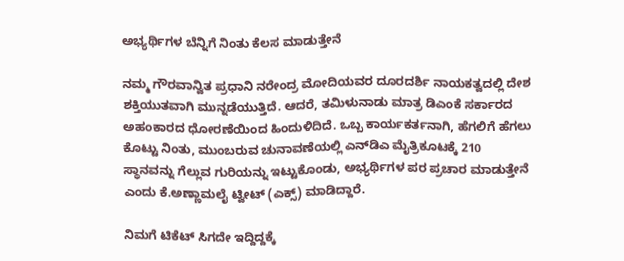ಅಭ್ಯರ್ಥಿಗಳ ಬೆನ್ನಿಗೆ ನಿಂತು ಕೆಲಸ ಮಾಡುತ್ತೇನೆ

ನಮ್ಮ ಗೌರವಾನ್ವಿತ ಪ್ರಧಾನಿ ನರೇಂದ್ರ ಮೋದಿಯವರ ದೂರದರ್ಶಿ ನಾಯಕತ್ವದಲ್ಲಿ ದೇಶ ಶಕ್ತಿಯುತವಾಗಿ ಮುನ್ನಡೆಯುತ್ತಿದೆ. ಆದರೆ, ತಮಿಳುನಾಡು ಮಾತ್ರ ಡಿಎಂಕೆ ಸರ್ಕಾರದ ಅಹಂಕಾರದ ಧೋರಣೆಯಿಂದ ಹಿಂದುಳಿದಿದೆ. ಒಬ್ಬ ಕಾರ್ಯಕರ್ತನಾಗಿ, ಹೆಗಲಿಗೆ ಹೆಗಲು ಕೊಟ್ಟು ನಿಂತು, ಮುಂಬರುವ ಚುನಾವಣೆಯಲ್ಲಿ ಎನ್‌ಡಿಎ ಮೈತ್ರಿಕೂಟಕ್ಕೆ 210 ಸ್ಥಾನವನ್ನು ಗೆಲ್ಲುವ ಗುರಿಯನ್ನು ಇಟ್ಟುಕೊಂಡು, ಅಭ್ಯರ್ಥಿಗಳ ಪರ ಪ್ರಚಾರ ಮಾಡುತ್ತೇನೆ ಎಂದು ಕೆ.ಅಣ್ಣಾಮಲೈ ಟ್ವೀಟ್ (ಎಕ್ಸ್) ಮಾಡಿದ್ದಾರೆ.

ನಿಮಗೆ ಟಿಕೆಟ್ ಸಿಗದೇ ಇದ್ದಿದ್ದಕ್ಕೆ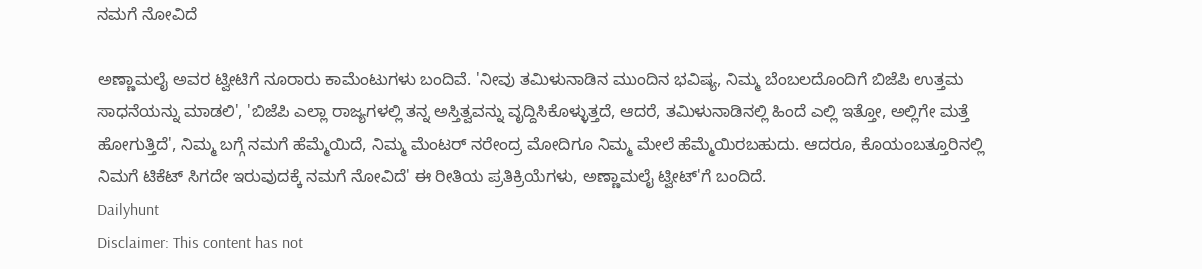ನಮಗೆ ನೋವಿದೆ

ಅಣ್ಣಾಮಲೈ ಅವರ ಟ್ವೀಟಿಗೆ ನೂರಾರು ಕಾಮೆಂಟುಗಳು ಬಂದಿವೆ. 'ನೀವು ತಮಿಳುನಾಡಿನ ಮುಂದಿನ ಭವಿಷ್ಯ, ನಿಮ್ಮ ಬೆಂಬಲದೊಂದಿಗೆ ಬಿಜೆಪಿ ಉತ್ತಮ ಸಾಧನೆಯನ್ನು ಮಾಡಲಿ', 'ಬಿಜೆಪಿ ಎಲ್ಲಾ ರಾಜ್ಯಗಳಲ್ಲಿ ತನ್ನ ಅಸ್ತಿತ್ವವನ್ನು ವೃದ್ದಿಸಿಕೊಳ್ಳುತ್ತದೆ, ಆದರೆ, ತಮಿಳುನಾಡಿನಲ್ಲಿ ಹಿಂದೆ ಎಲ್ಲಿ ಇತ್ತೋ, ಅಲ್ಲಿಗೇ ಮತ್ತೆ ಹೋಗುತ್ತಿದೆ', ನಿಮ್ಮ ಬಗ್ಗೆ ನಮಗೆ ಹೆಮ್ಮೆಯಿದೆ, ನಿಮ್ಮ ಮೆಂಟರ್ ನರೇಂದ್ರ ಮೋದಿಗೂ ನಿಮ್ಮ ಮೇಲೆ ಹೆಮ್ಮೆಯಿರಬಹುದು. ಆದರೂ, ಕೊಯಂಬತ್ತೂರಿನಲ್ಲಿ ನಿಮಗೆ ಟಿಕೆಟ್ ಸಿಗದೇ ಇರುವುದಕ್ಕೆ ನಮಗೆ ನೋವಿದೆ' ಈ ರೀತಿಯ ಪ್ರತಿಕ್ರಿಯೆಗಳು, ಅಣ್ಣಾಮಲೈ ಟ್ವೀಟ್'ಗೆ ಬಂದಿದೆ.
Dailyhunt
Disclaimer: This content has not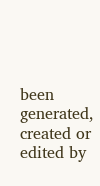been generated, created or edited by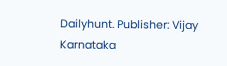Dailyhunt. Publisher: Vijay Karnataka